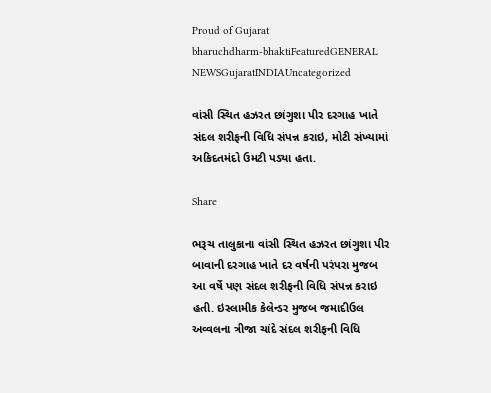Proud of Gujarat
bharuchdharm-bhaktiFeaturedGENERAL NEWSGujaratINDIAUncategorized

વાંસી સ્થિત હઝરત છાંગુશા પીર દરગાહ ખાતે સંદલ શરીફની વિધિ સંપન્ન કરાઇ, મોટી સંખ્યામાં અકિદતમંદો ઉમટી પડ્યા હતા.

Share

ભરૂચ તાલુકાના વાંસી સ્થિત હઝરત છાંગુશા પીર બાવાની દરગાહ ખાતે દર વર્ષની પરંપરા મુજબ આ વર્ષે પણ સંદલ શરીફની વિધિ સંપન્ન કરાઇ હતી. ઇસ્લામીક કેલેન્ડર મુજબ જમાદીઉલ અવ્વલના ત્રીજા ચાંદે સંદલ શરીફની વિધિ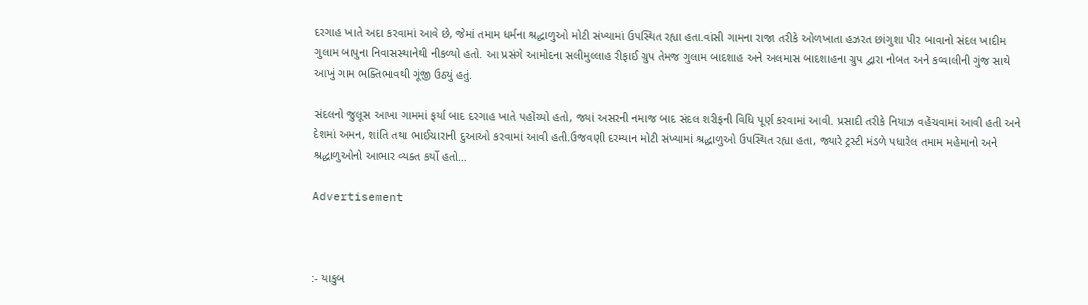દરગાહ ખાતે અદા કરવામાં આવે છે, જેમાં તમામ ધર્મના શ્રદ્ધાળુઓ મોટી સંખ્યામાં ઉપસ્થિત રહ્યા હતા.વાંસી ગામના રાજા તરીકે ઓળખાતા હઝરત છાંગુશા પીર બાવાનો સંદલ ખાદીમ ગુલામ બાપુના નિવાસસ્થાનેથી નીકળ્યો હતો. આ પ્રસંગે આમોદના સલીમુલ્લાહ રીફાઈ ગ્રુપ તેમજ ગુલામ બાદશાહ અને અલમાસ બાદશાહના ગ્રુપ દ્વારા નોબત અને કવ્વાલીની ગુંજ સાથે આખું ગામ ભક્તિભાવથી ગૂંજી ઉઠ્યું હતું.

સંદલનો જુલૂસ આખા ગામમાં ફર્યા બાદ દરગાહ ખાતે પહોંચ્યો હતો, જ્યાં અસરની નમાજ બાદ સંદલ શરીફની વિધિ પૂર્ણ કરવામાં આવી. પ્રસાદી તરીકે નિયાઝ વહેંચવામાં આવી હતી અને દેશમાં અમન, શાંતિ તથા ભાઈચારાની દુઆઓ કરવામાં આવી હતી.ઉજવણી દરમ્યાન મોટી સંખ્યામાં શ્રદ્ધાળુઓ ઉપસ્થિત રહ્યા હતા, જ્યારે ટ્રસ્ટી મંડળે પધારેલ તમામ મહેમાનો અને શ્રદ્ધાળુઓનો આભાર વ્યક્ત કર્યો હતો…

Advertisement



:- યાકુબ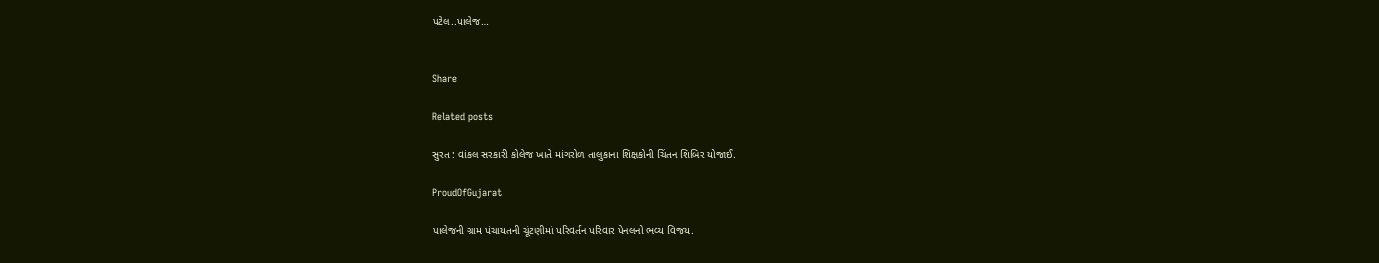પટેલ..પાલેજ…


Share

Related posts

સુરત : વાંકલ સરકારી કોલેજ ખાતે માંગરોળ તાલુકાના શિક્ષકોની ચિંતન શિબિર યોજાઈ.

ProudOfGujarat

પાલેજની ગ્રામ પંચાયતની ચૂંટણીમાં પરિવર્તન પરિવાર પેનલનો ભવ્ય વિજય.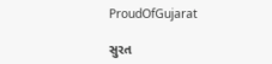ProudOfGujarat

સુરત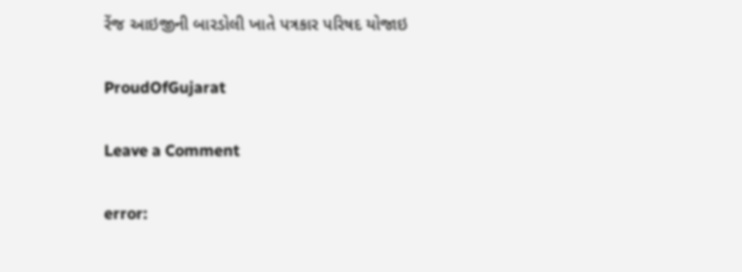રેંજ આઇજીની બારડોલી ખાતે પત્રકાર પરિષદ યોજાઇ

ProudOfGujarat

Leave a Comment

error: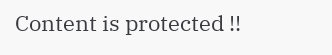Content is protected !!